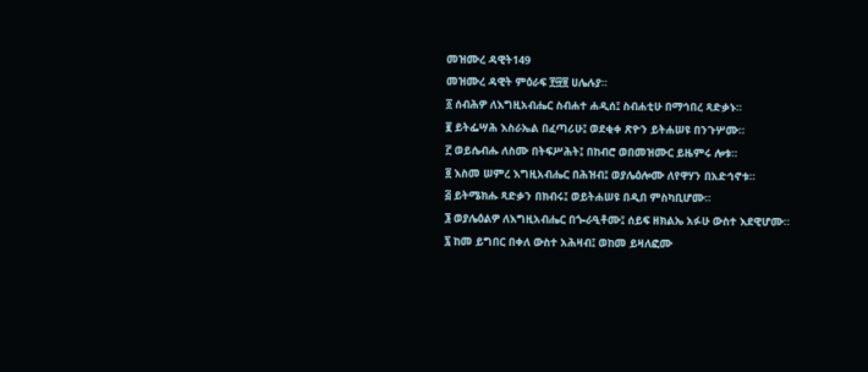መዝሙረ ዳዊት149
መዝሙረ ዳዊት ምዕራፍ ፻፵፱ ሀሌሉያ።
፩ ሰብሕዎ ለእግዚአብሔር ስብሐተ ሐዲሰ፤ ስብሐቲሁ በማኅበረ ጻድቃኑ።
፪ ይትፌሣሕ እስራኤል በፈጣሪሁ፤ ወደቂቀ ጽዮን ይትሐሠዩ በንጉሦሙ።
፫ ወይሴብሑ ለስሙ በትፍሥሕት፤ በከብሮ ወበመዝሙር ይዜምሩ ሎቱ።
፬ እስመ ሠምረ እግዚአብሔር በሕዝብ፤ ወያሌዕሎሙ ለየዋሃን በአድኅኖቱ።
፭ ይትሜክሑ ጻድቃን በክብሩ፤ ወይትሐሠዩ በዲበ ምስካቢሆሙ።
፮ ወያሌዕልዎ ለእግዚአብሔር በጐራዒቶሙ፤ ሰይፍ ዘክልኤ አፉሁ ውስተ እደዊሆሙ።
፯ ከመ ይግበር በቀለ ውስተ አሕዛብ፤ ወከመ ይዛለፎሙ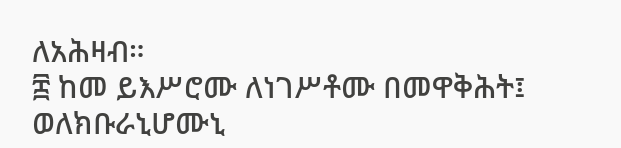ለአሕዛብ።
፰ ከመ ይእሥሮሙ ለነገሥቶሙ በመዋቅሕት፤ ወለክቡራኒሆሙኒ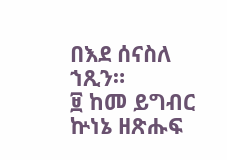በእደ ሰናስለ ኀጺን።
፱ ከመ ይግብር ኵነኔ ዘጽሑፍ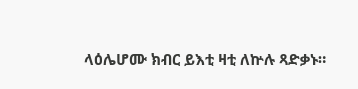ላዕሌሆሙ ክብር ይእቲ ዛቲ ለኵሉ ጻድቃኑ።